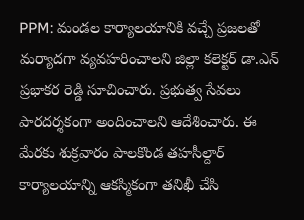PPM: మండల కార్యాలయానికి వచ్చే ప్రజలతో మర్యాదగా వ్యవహరించాలని జిల్లా కలెక్టర్ డా.ఎన్ ప్రభాకర రెడ్డి సూచించారు. ప్రభుత్వ సేవలు పారదర్శకంగా అందించాలని ఆదేశించారు. ఈ మేరకు శుక్రవారం పాలకొండ తహసీల్దార్ కార్యాలయాన్ని ఆకస్మికంగా తనిఖీ చేసి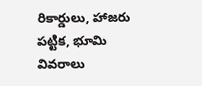రికార్డులు, హాజరు పట్టిక, భూమి వివరాలు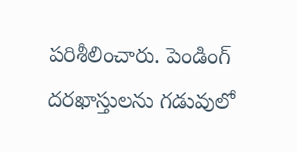పరిశీలించారు. పెండింగ్ దరఖాస్తులను గడువులో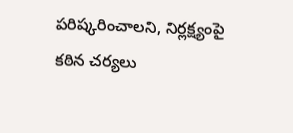పరిష్కరించాలని, నిర్లక్ష్యంపై కఠిన చర్యలు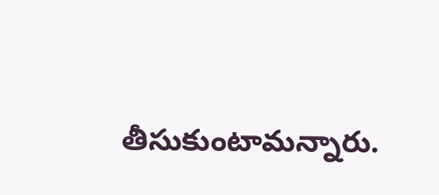తీసుకుంటామన్నారు.